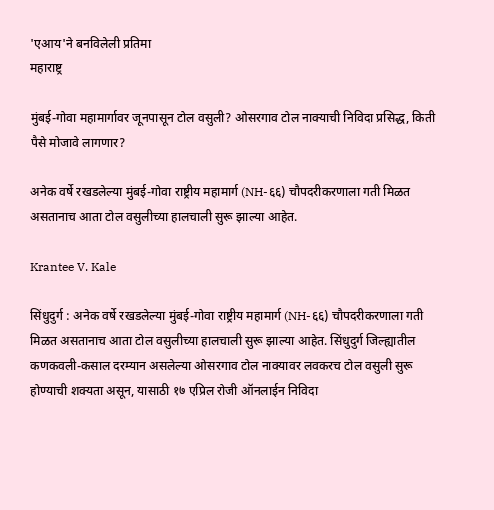'एआय'ने बनविलेली प्रतिमा
महाराष्ट्र

मुंबई-गोवा महामार्गावर जूनपासून टोल वसुली? ओसरगाव टोल नाक्याची निविदा प्रसिद्ध, किती पैसे मोजावे लागणार?

अनेक वर्षे रखडलेल्या मुंबई-गोवा राष्ट्रीय महामार्ग (NH-६६) चौपदरीकरणाला गती मिळत असतानाच आता टोल वसुलीच्या हालचाली सुरू झाल्या आहेत.

Krantee V. Kale

सिंधुदुर्ग : अनेक वर्षे रखडलेल्या मुंबई-गोवा राष्ट्रीय महामार्ग (NH-६६) चौपदरीकरणाला गती मिळत असतानाच आता टोल वसुलीच्या हालचाली सुरू झाल्या आहेत. सिंधुदुर्ग जिल्ह्यातील कणकवली-कसाल दरम्यान असलेल्या ओसरगाव टोल नाक्यावर लवकरच टोल वसुली सुरू होण्याची शक्यता असून, यासाठी १७ एप्रिल रोजी ऑनलाईन निविदा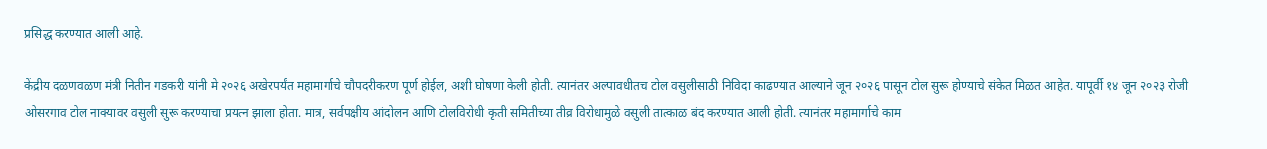प्रसिद्ध करण्यात आली आहे.

केंद्रीय दळणवळण मंत्री नितीन गडकरी यांनी मे २०२६ अखेरपर्यंत महामार्गाचे चौपदरीकरण पूर्ण होईल, अशी घोषणा केली होती. त्यानंतर अल्पावधीतच टोल वसुलीसाठी निविदा काढण्यात आल्याने जून २०२६ पासून टोल सुरू होण्याचे संकेत मिळत आहेत. यापूर्वी १४ जून २०२३ रोजी ओसरगाव टोल नाक्यावर वसुली सुरू करण्याचा प्रयत्न झाला होता. मात्र, सर्वपक्षीय आंदोलन आणि टोलविरोधी कृती समितीच्या तीव्र विरोधामुळे वसुली तात्काळ बंद करण्यात आली होती. त्यानंतर महामार्गाचे काम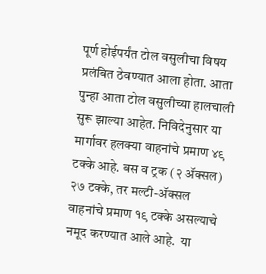पूर्ण होईपर्यंत टोल वसुलीचा विषय प्रलंबित ठेवण्यात आला होता. आता पुन्हा आता टोल वसुलीच्या हालचाली सुरू झाल्या आहेत. निविदेनुसार या मार्गावर हलक्या वाहनांचे प्रमाण ४९ टक्के आहे. बस व ट्रक (२ ॲक्सल) २७ टक्के, तर मल्टी-ॲक्सल वाहनांचे प्रमाण १९ टक्के असल्याचे नमूद करण्यात आले आहे.  या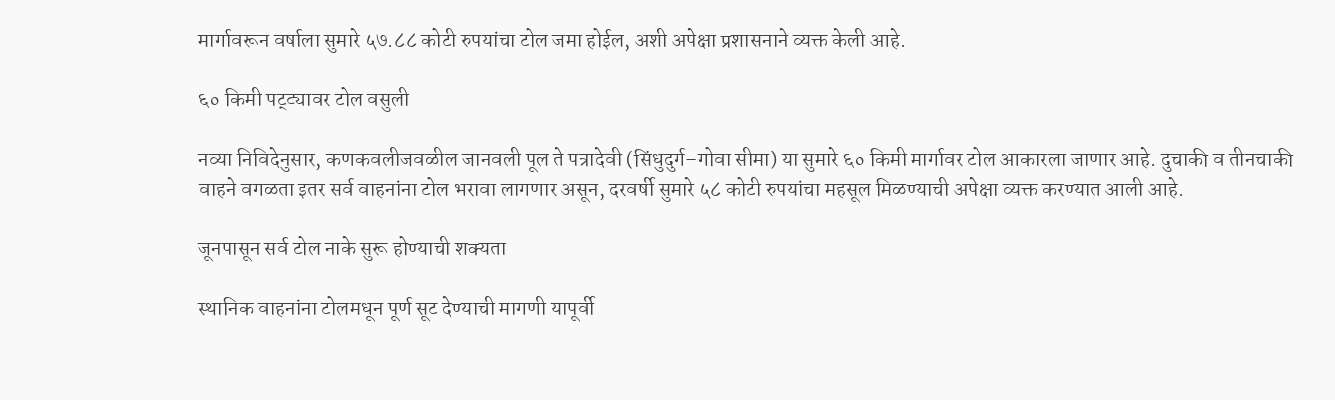मार्गावरून वर्षाला सुमारे ५७.८८ कोटी रुपयांचा टोल जमा होईल, अशी अपेक्षा प्रशासनाने व्यक्त केली आहे.

६० किमी पट्ट्यावर टोल वसुली

नव्या निविदेनुसार, कणकवलीजवळील जानवली पूल ते पत्रादेवी (सिंधुदुर्ग–गोवा सीमा) या सुमारे ६० किमी मार्गावर टोल आकारला जाणार आहे. दुचाकी व तीनचाकी वाहने वगळता इतर सर्व वाहनांना टोल भरावा लागणार असून, दरवर्षी सुमारे ५८ कोटी रुपयांचा महसूल मिळण्याची अपेक्षा व्यक्त करण्यात आली आहे.

जूनपासून सर्व टोल नाके सुरू होण्याची शक्यता

स्थानिक वाहनांना टोलमधून पूर्ण सूट देण्याची मागणी यापूर्वी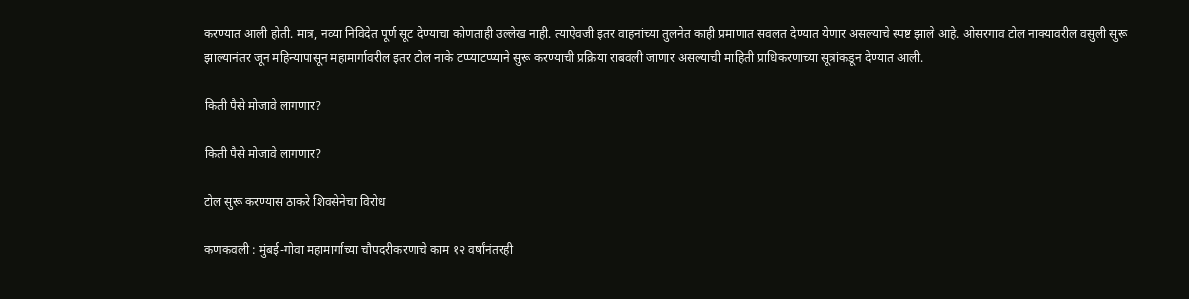करण्यात आली होती. मात्र, नव्या निविदेत पूर्ण सूट देण्याचा कोणताही उल्लेख नाही. त्याऐवजी इतर वाहनांच्या तुलनेत काही प्रमाणात सवलत देण्यात येणार असल्याचे स्पष्ट झाले आहे. ओसरगाव टोल नाक्यावरील वसुली सुरू झाल्यानंतर जून महिन्यापासून महामार्गावरील इतर टोल नाके टप्प्याटप्प्याने सुरू करण्याची प्रक्रिया राबवली जाणार असल्याची माहिती प्राधिकरणाच्या सूत्रांकडून देण्यात आली.

किती पैसे मोजावे लागणार?

किती पैसे मोजावे लागणार?

टोल सुरू करण्यास ठाकरे शिवसेनेचा विरोध

कणकवली : मुंबई-गोवा महामार्गाच्या चौपदरीकरणाचे काम १२ वर्षांनंतरही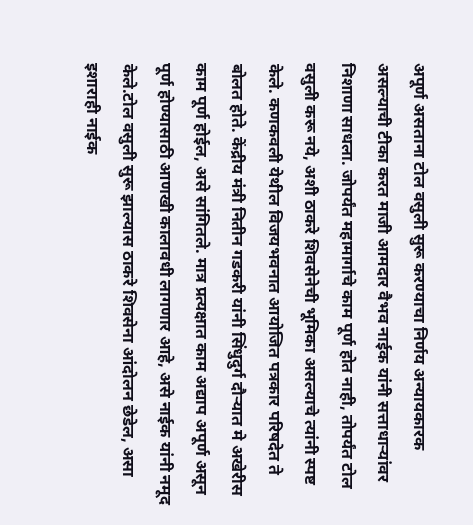अपूर्ण असताना टोल वसुली सुरू करण्याचा निर्णय अन्यायकारक असल्याची टीका करत माजी आमदार वैभव नाईक यांनी सत्ताधाऱ्यांवर निशाणा साधला. जोपर्यंत महामार्गाचे काम पूर्ण होत नाही, तोपर्यंत टोल वसुली करू नये, अशी ठाकरे शिवसेनेची भूमिका असल्याचे त्यांनी स्पष्ट केले. कणकवली येथील विजयभवनात आयोजित पत्रकार परिषदेत ते बोलत होते. केंद्रीय मंत्री नितीन गडकरी यांनी सिंधुदुर्ग दौऱ्यात मे अखेरीस काम पूर्ण होईल, असे सांगितले. मात्र प्रत्यक्षात काम अद्याप अपूर्ण असून पूर्ण होण्यासाठी आणखी कालावधी लागणार आहे, असे नाईक यांनी नमूद केले.टोल वसुली सुरू झाल्यास ठाकरे शिवसेना आंदोलन छेडेल, असा इशाराही नाईक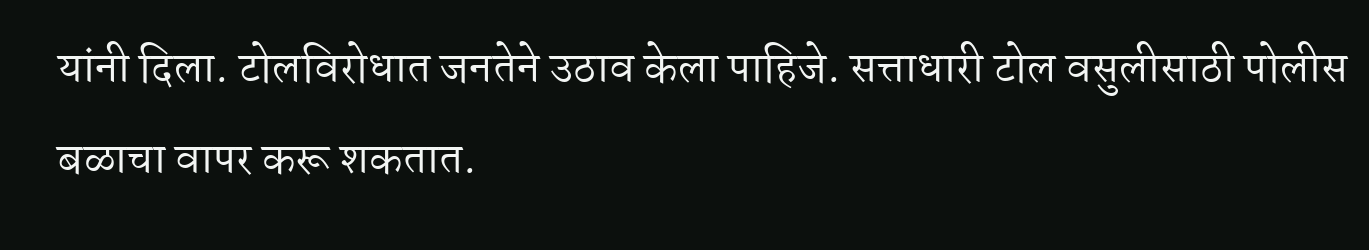यांनी दिला. टोलविरोधात जनतेने उठाव केला पाहिजे. सत्ताधारी टोल वसुलीसाठी पोलीस बळाचा वापर करू शकतात.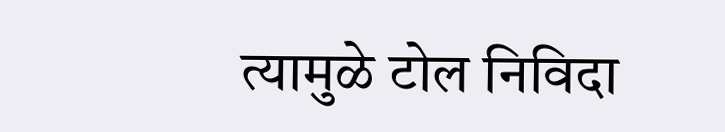त्यामुळे टोल निविदा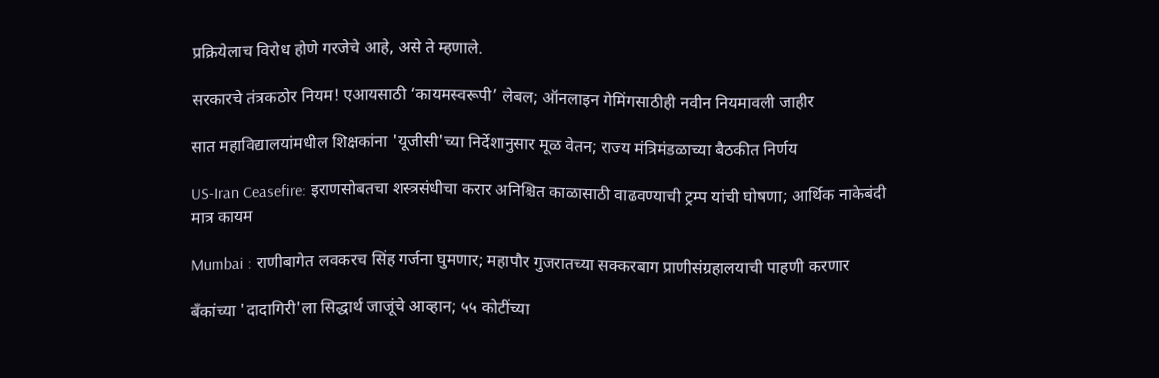प्रक्रियेलाच विरोध होणे गरजेचे आहे, असे ते म्हणाले.

सरकारचे तंत्रकठोर नियम! एआयसाठी ‘कायमस्वरूपी’ लेबल; ऑनलाइन गेमिंगसाठीही नवीन नियमावली जाहीर

सात महाविद्यालयांमधील शिक्षकांना 'यूजीसी'च्या निर्देशानुसार मूळ वेतन; राज्य मंत्रिमंडळाच्या बैठकीत निर्णय

US-Iran Ceasefire: इराणसोबतचा शस्त्रसंधीचा करार अनिश्चित काळासाठी वाढवण्याची ट्रम्प यांची घोषणा; आर्थिक नाकेबंदी मात्र कायम

Mumbai : राणीबागेत लवकरच सिंह गर्जना घुमणार; महापौर गुजरातच्या सक्करबाग प्राणीसंग्रहालयाची पाहणी करणार

बँकांच्या 'दादागिरी'ला सिद्धार्थ जाजूंचे आव्हान; ५५ कोटींच्या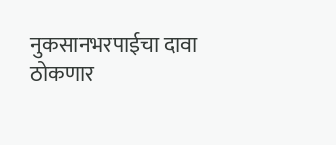नुकसानभरपाईचा दावा ठोकणार